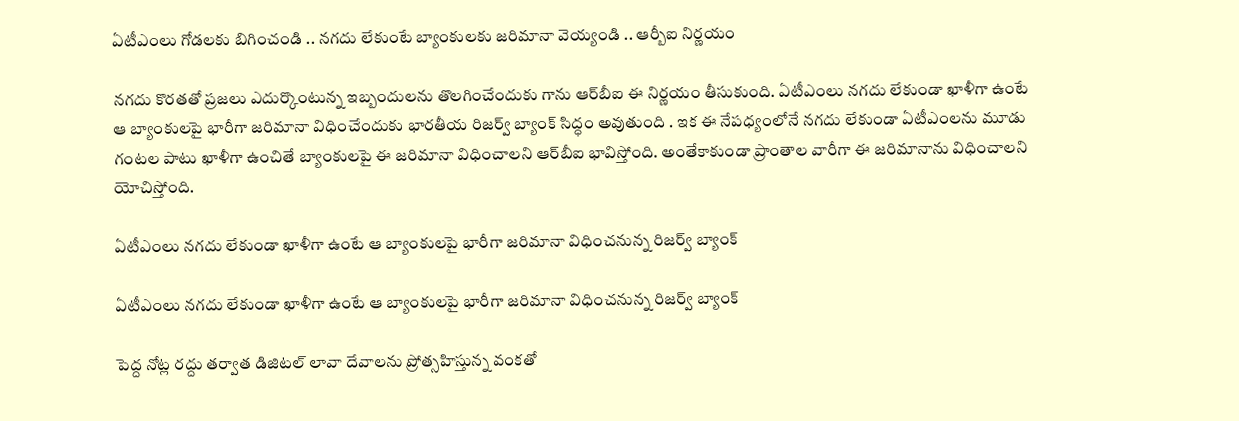ఏటీఎంలు గోడలకు బిగించండి .. నగదు లేకుంటే బ్యాంకులకు జరిమానా వెయ్యండి .. ఆర్బీఐ నిర్ణయం

నగదు కొరతతో ప్రజలు ఎదుర్కొంటున్న ఇబ్బందులను తొలగించేందుకు గాను ఆర్‌బీఐ ఈ నిర్ణయం తీసుకుంది. ఏటీఎంలు నగదు లేకుండా ఖాళీగా ఉంటే ఆ బ్యాంకులపై భారీగా జరిమానా విధించేందుకు భారతీయ రిజర్వ్‌ బ్యాంక్‌ సిద్ధం అవుతుంది . ఇక ఈ నేపధ్యంలోనే నగదు లేకుండా ఏటీఎంలను మూడు గంటల పాటు ఖాళీగా ఉంచితే బ్యాంకులపై ఈ జరిమానా విధించాలని ఆర్‌బీఐ భావిస్తోంది. అంతేకాకుండా ప్రాంతాల వారీగా ఈ జరిమానాను విధించాలని యోచిస్తోంది.

ఏటీఎంలు నగదు లేకుండా ఖాళీగా ఉంటే ఆ బ్యాంకులపై భారీగా జరిమానా విధించనున్న రిజర్వ్ బ్యాంక్

ఏటీఎంలు నగదు లేకుండా ఖాళీగా ఉంటే ఆ బ్యాంకులపై భారీగా జరిమానా విధించనున్న రిజర్వ్ బ్యాంక్

పెద్ద నోట్ల రద్దు తర్వాత డిజిటల్ లావా దేవాలను ప్రోత్సహిస్తున్న వంకతో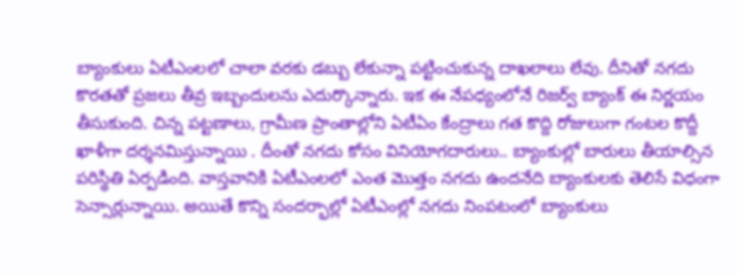బ్యాంకులు ఏటీఎంలలో చాలా వరకు డబ్బు లేకున్నా పట్టించుకున్న దాఖలాలు లేవు. దీనితో నగదు కొరతతో ప్రజలు తీవ్ర ఇబ్బందులను ఎదుర్కొన్నారు. ఇక ఈ నేపధ్యంలోనే రిజర్వ్ బ్యాంక్ ఈ నిర్ణయం తీసుకుంది. చిన్న పట్టణాలు, గ్రామీణ ప్రాంతాల్లోని ఏటీఏం కేంద్రాలు గత కొద్ది రోజులుగా గంటల కొద్దీ ఖాళీగా దర్శనమిస్తున్నాయి . దీంతో నగదు కోసం వినియోగదారులు.. బ్యాంకుల్లో బారులు తీయాల్సిన పరిస్థితి ఏర్పడింది. వాస్తవానికి ఏటీఎంలలో ఎంత మొత్తం నగదు ఉందనేది బ్యాంకులకు తెలిసే విధంగా సెన్సార్లున్నాయి. అయితే కొన్ని సందర్భాల్లో ఏటీఎంల్లో నగదు నింపటంలో బ్యాంకులు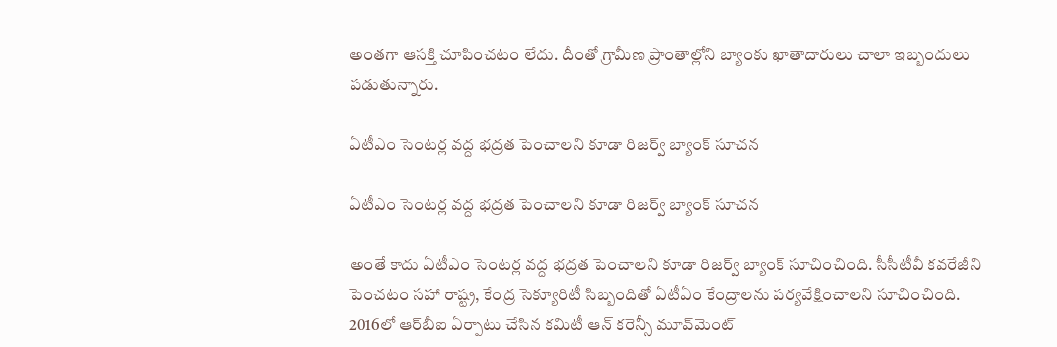అంతగా ఆసక్తి చూపించటం లేదు. దీంతో గ్రామీణ ప్రాంతాల్లోని బ్యాంకు ఖాతాదారులు చాలా ఇబ్బందులు పడుతున్నారు.

ఏటీఎం సెంటర్ల వద్ద భద్రత పెంచాలని కూడా రిజర్వ్ బ్యాంక్ సూచన

ఏటీఎం సెంటర్ల వద్ద భద్రత పెంచాలని కూడా రిజర్వ్ బ్యాంక్ సూచన

అంతే కాదు ఏటీఎం సెంటర్ల వద్ద భద్రత పెంచాలని కూడా రిజర్వ్ బ్యాంక్ సూచించింది. సీసీటీవీ కవరేజీని పెంచటం సహా రాష్ట్ర, కేంద్ర సెక్యూరిటీ సిబ్బందితో ఏటీఏం కేంద్రాలను పర్యవేక్షించాలని సూచించింది. 2016లో ఆర్‌బీఐ ఏర్పాటు చేసిన కమిటీ ఆన్‌ కరెన్సీ మూవ్‌మెంట్‌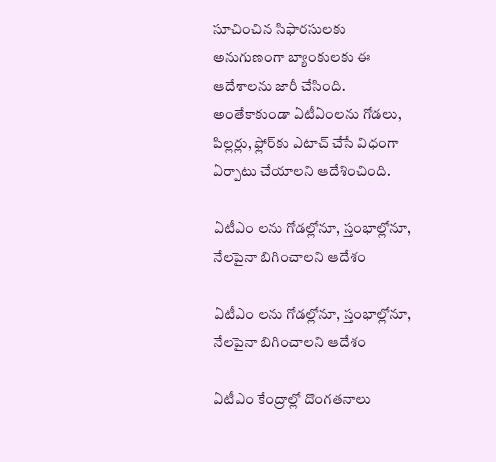సూచించిన సిఫారసులకు అనుగుణంగా బ్యాంకులకు ఈ ఆదేశాలను జారీ చేసింది. అంతేకాకుండా ఏటీఏంలను గోడలు, పిల్లర్లు, ఫ్లోర్‌కు ఎటాచ్‌ చేసే విధంగా ఏర్పాటు చేయాలని ఆదేశించింది.

ఏటీఎం లను గోడల్లోనూ, స్తంభాల్లోనూ, నేలపైనా బిగించాలని ఆదేశం

ఏటీఎం లను గోడల్లోనూ, స్తంభాల్లోనూ, నేలపైనా బిగించాలని ఆదేశం

ఏటీఎం కేంద్రాల్లో దొంగతనాలు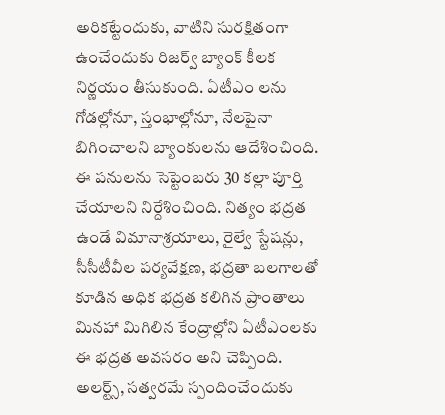అరికట్టేందుకు, వాటిని సురక్షితంగా ఉంచేందుకు రిజర్వ్ బ్యాంక్ కీలక నిర్ణయం తీసుకుంది. ఏటీఎం లను గోడల్లోనూ, స్తంభాల్లోనూ, నేలపైనా బిగించాలని బ్యాంకులను ఆదేశించింది. ఈ పనులను సెప్టెంబరు 30 కల్లా పూర్తి చేయాలని నిర్దేశించింది. నిత్యం భద్రత ఉండే విమానాశ్రయాలు, రైల్వే స్టేషన్లు, సీసీటీవీల పర్యవేక్షణ, భద్రతా బలగాలతో కూడిన అధిక భద్రత కలిగిన ప్రాంతాలు మినహా మిగిలిన కేంద్రాల్లోని ఏటీఎంలకు ఈ భద్రత అవసరం అని చెప్పింది. అలర్ట్స్‌, సత్వరమే స్పందించేందుకు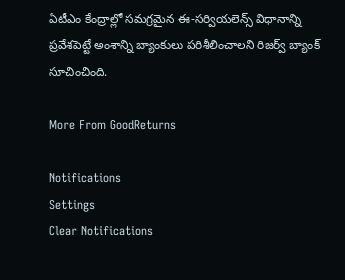ఏటీఎం కేంద్రాల్లో సమగ్రమైన ఈ-సర్వియలెన్స్‌ విధానాన్ని ప్రవేశపెట్టే అంశాన్ని బ్యాంకులు పరిశీలించాలని రిజర్వ్ బ్యాంక్ సూచించింది.

More From GoodReturns

Notifications
Settings
Clear Notifications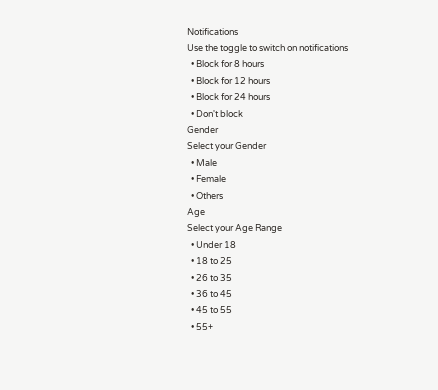Notifications
Use the toggle to switch on notifications
  • Block for 8 hours
  • Block for 12 hours
  • Block for 24 hours
  • Don't block
Gender
Select your Gender
  • Male
  • Female
  • Others
Age
Select your Age Range
  • Under 18
  • 18 to 25
  • 26 to 35
  • 36 to 45
  • 45 to 55
  • 55+